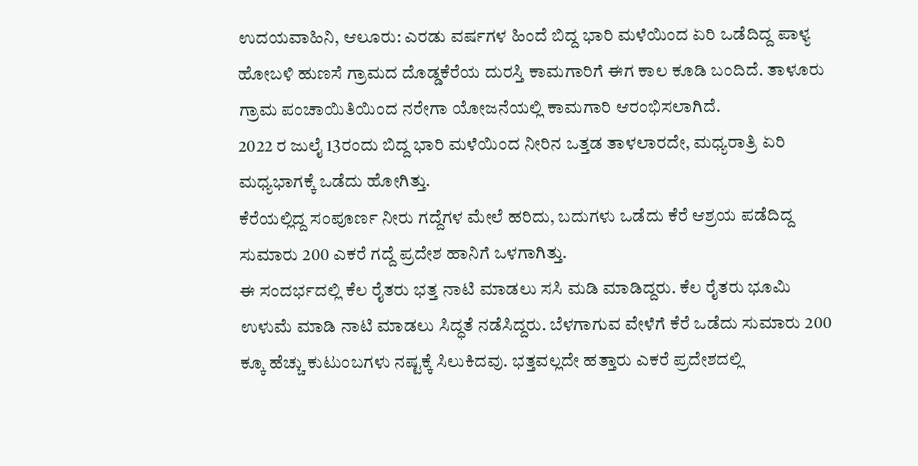ಉದಯವಾಹಿನಿ, ಆಲೂರು: ಎರಡು ವರ್ಷಗಳ ಹಿಂದೆ ಬಿದ್ದ ಭಾರಿ ಮಳೆಯಿಂದ ಏರಿ ಒಡೆದಿದ್ದ ಪಾಳ್ಯ ಹೋಬಳಿ ಹುಣಸೆ ಗ್ರಾಮದ ದೊಡ್ಡಕೆರೆಯ ದುರಸ್ತಿ ಕಾಮಗಾರಿಗೆ ಈಗ ಕಾಲ ಕೂಡಿ ಬಂದಿದೆ. ತಾಳೂರು ಗ್ರಾಮ ಪಂಚಾಯಿತಿಯಿಂದ ನರೇಗಾ ಯೋಜನೆಯಲ್ಲಿ ಕಾಮಗಾರಿ ಆರಂಭಿಸಲಾಗಿದೆ.
2022 ರ ಜುಲೈ 13ರಂದು ಬಿದ್ದ ಭಾರಿ ಮಳೆಯಿಂದ ನೀರಿನ ಒತ್ತಡ ತಾಳಲಾರದೇ, ಮಧ್ಯರಾತ್ರಿ ಏರಿ ಮಧ್ಯಭಾಗಕ್ಕೆ ಒಡೆದು ಹೋಗಿತ್ತು.
ಕೆರೆಯಲ್ಲಿದ್ದ ಸಂಪೂರ್ಣ ನೀರು ಗದ್ದೆಗಳ ಮೇಲೆ ಹರಿದು, ಬದುಗಳು ಒಡೆದು ಕೆರೆ ಆಶ್ರಯ ಪಡೆದಿದ್ದ ಸುಮಾರು 200 ಎಕರೆ ಗದ್ದೆ ಪ್ರದೇಶ ಹಾನಿಗೆ ಒಳಗಾಗಿತ್ತು.
ಈ ಸಂದರ್ಭದಲ್ಲಿ ಕೆಲ ರೈತರು ಭತ್ತ ನಾಟಿ ಮಾಡಲು ಸಸಿ ಮಡಿ ಮಾಡಿದ್ದರು. ಕೆಲ ರೈತರು ಭೂಮಿ ಉಳುಮೆ ಮಾಡಿ ನಾಟಿ ಮಾಡಲು ಸಿದ್ಧತೆ ನಡೆಸಿದ್ದರು. ಬೆಳಗಾಗುವ ವೇಳೆಗೆ ಕೆರೆ ಒಡೆದು ಸುಮಾರು 200 ಕ್ಕೂ ಹೆಚ್ಚು ಕುಟುಂಬಗಳು ನಷ್ಟಕ್ಕೆ ಸಿಲುಕಿದವು. ಭತ್ತವಲ್ಲದೇ ಹತ್ತಾರು ಎಕರೆ ಪ್ರದೇಶದಲ್ಲಿ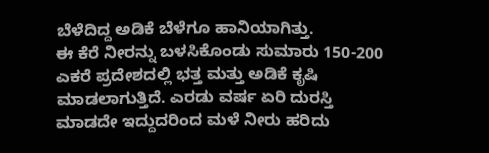ಬೆಳೆದಿದ್ದ ಅಡಿಕೆ ಬೆಳೆಗೂ ಹಾನಿಯಾಗಿತ್ತು.
ಈ ಕೆರೆ ನೀರನ್ನು ಬಳಸಿಕೊಂಡು ಸುಮಾರು 150-200 ಎಕರೆ ಪ್ರದೇಶದಲ್ಲಿ ಭತ್ತ ಮತ್ತು ಅಡಿಕೆ ಕೃಷಿ ಮಾಡಲಾಗುತ್ತಿದೆ. ಎರಡು ವರ್ಷ ಏರಿ ದುರಸ್ತಿ ಮಾಡದೇ ಇದ್ದುದರಿಂದ ಮಳೆ ನೀರು ಹರಿದು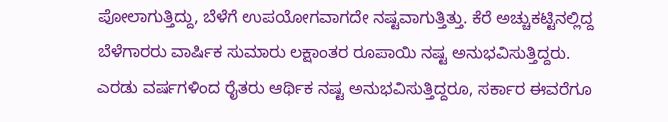ಪೋಲಾಗುತ್ತಿದ್ದು, ಬೆಳೆಗೆ ಉಪಯೋಗವಾಗದೇ ನಷ್ಟವಾಗುತ್ತಿತ್ತು. ಕೆರೆ ಅಚ್ಚುಕಟ್ಟಿನಲ್ಲಿದ್ದ ಬೆಳೆಗಾರರು ವಾರ್ಷಿಕ ಸುಮಾರು ಲಕ್ಷಾಂತರ ರೂಪಾಯಿ ನಷ್ಟ ಅನುಭವಿಸುತ್ತಿದ್ದರು. ಎರಡು ವರ್ಷಗಳಿಂದ ರೈತರು ಆರ್ಥಿಕ ನಷ್ಟ ಅನುಭವಿಸುತ್ತಿದ್ದರೂ, ಸರ್ಕಾರ ಈವರೆಗೂ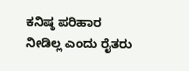ಕನಿಷ್ಠ ಪರಿಹಾರ ನೀಡಿಲ್ಲ ಎಂದು ರೈತರು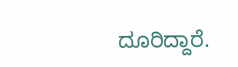ದೂರಿದ್ದಾರೆ.